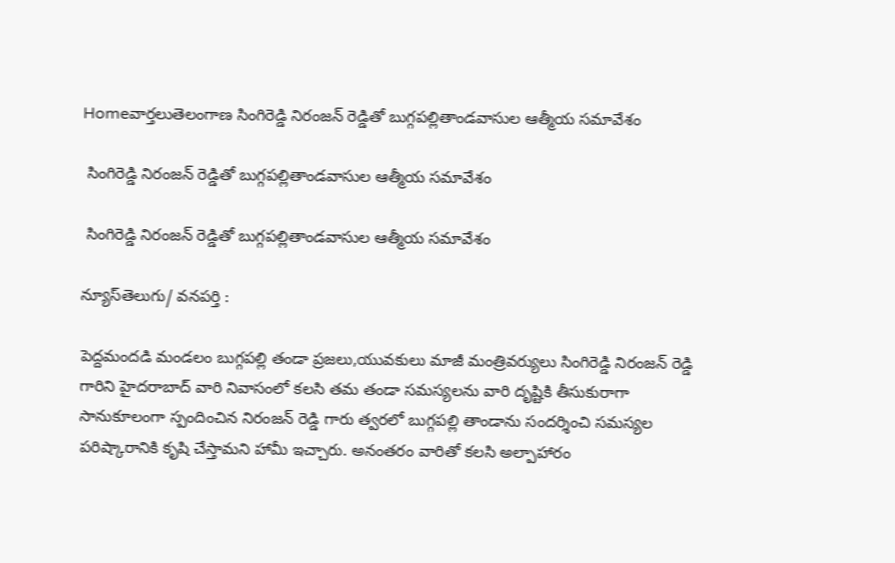Homeవార్తలుతెలంగాణ సింగిరెడ్డి నిరంజన్ రెడ్డితో బుగ్గపల్లితాండవాసుల ఆత్మీయ సమావేశం

 సింగిరెడ్డి నిరంజన్ రెడ్డితో బుగ్గపల్లితాండవాసుల ఆత్మీయ సమావేశం

 సింగిరెడ్డి నిరంజన్ రెడ్డితో బుగ్గపల్లితాండవాసుల ఆత్మీయ సమావేశం

న్యూస్‌తెలుగు/ వ‌న‌ప‌ర్తి :

పెద్దమందడి మండలం బుగ్గపల్లి తండా ప్రజలు,యువకులు మాజీ మంత్రివర్యులు సింగిరెడ్డి నిరంజన్ రెడ్డి గారిని హైదరాబాద్ వారి నివాసంలో కలసి తమ తండా సమస్యలను వారి దృష్టికి తీసుకురాగా సానుకూలంగా స్పందించిన నిరంజన్ రెడ్డి గారు త్వరలో బుగ్గపల్లి తాండాను సందర్శించి సమస్యల పరిష్కారానికి కృషి చేస్తామని హామీ ఇచ్చారు. అనంతరం వారితో కలసి అల్పాహారం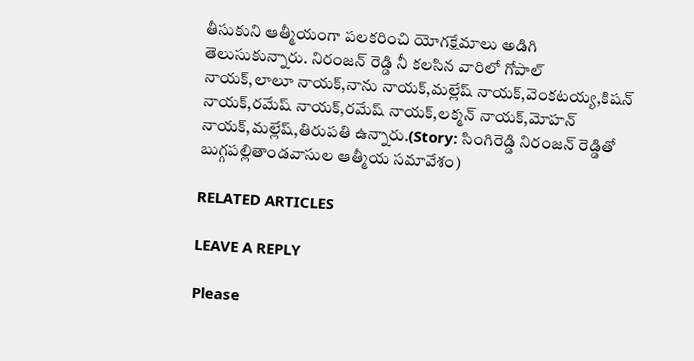తీసుకుని ఆత్మీయంగా పలకరించి యోగక్షేమాలు అడిగి తెలుసుకున్నారు. నిరంజన్ రెడ్డి నీ కలసిన వారిలో గోపాల్ నాయక్,లాలూ నాయక్,నాను నాయక్,మల్లేష్ నాయక్,వెంకటయ్య,కిషన్ నాయక్,రమేష్ నాయక్,రమేష్ నాయక్,లక్మన్ నాయక్,మోహన్ నాయక్,మల్లేష్,తిరుపతి ఉన్నారు.(Story: సింగిరెడ్డి నిరంజన్ రెడ్డితో బుగ్గపల్లితాండవాసుల ఆత్మీయ సమావేశం)

RELATED ARTICLES

LEAVE A REPLY

Please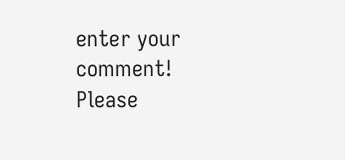enter your comment!
Please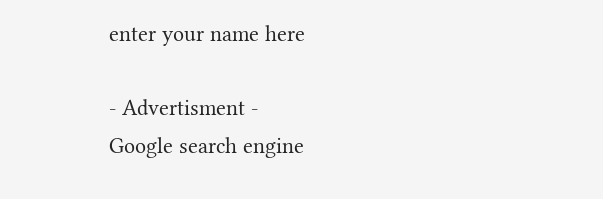enter your name here

- Advertisment -
Google search engine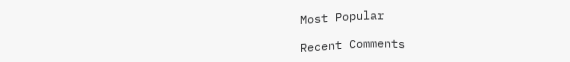Most Popular

Recent Comments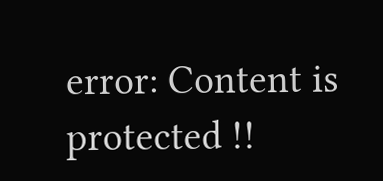error: Content is protected !!